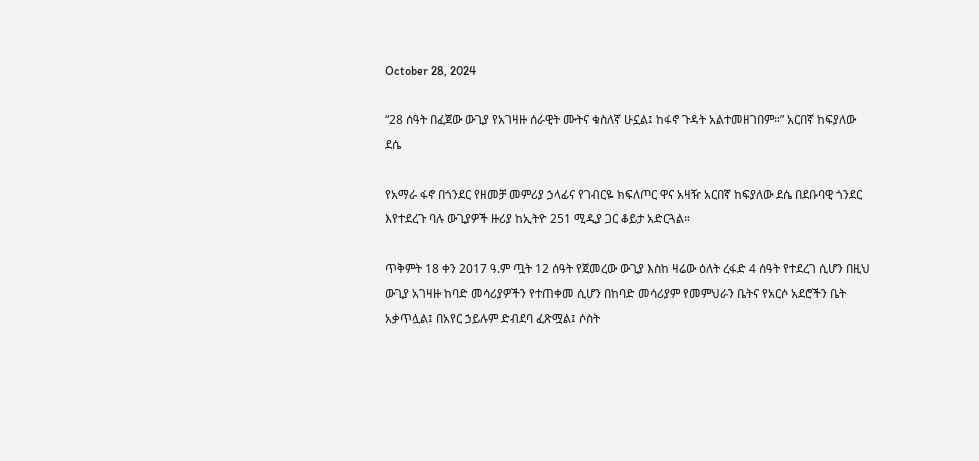October 28, 2024

“28 ሰዓት በፈጀው ውጊያ የአገዛዙ ሰራዊት ሙትና ቁስለኛ ሁኗል፤ ከፋኖ ጉዳት አልተመዘገበም።” አርበኛ ከፍያለው ደሴ

የአማራ ፋኖ በጎንደር የዘመቻ መምሪያ ኃላፊና የገብርዬ ክፍለጦር ዋና አዛዥ አርበኛ ከፍያለው ደሴ በደቡባዊ ጎንደር እየተደረጉ ባሉ ውጊያዎች ዙሪያ ከኢትዮ 251 ሚዲያ ጋር ቆይታ አድርጓል።

ጥቅምት 18 ቀን 2017 ዓ.ም ጧት 12 ሰዓት የጀመረው ውጊያ እስከ ዛሬው ዕለት ረፋድ 4 ሰዓት የተደረገ ሲሆን በዚህ ውጊያ አገዛዙ ከባድ መሳሪያዎችን የተጠቀመ ሲሆን በከባድ መሳሪያም የመምህራን ቤትና የአርሶ አደሮችን ቤት አቃጥሏል፤ በአየር ኃይሉም ድብደባ ፈጽሟል፤ ሶስት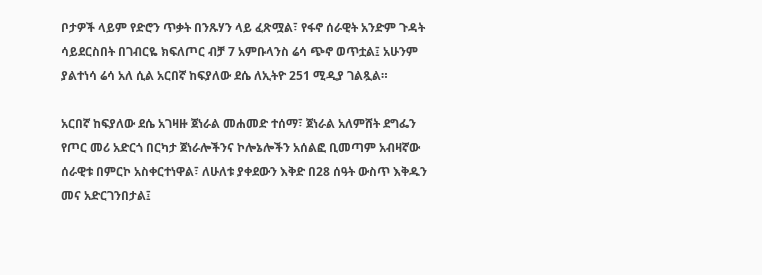ቦታዎች ላይም የድሮን ጥቃት በንጹሃን ላይ ፈጽሟል፣ የፋኖ ሰራዊት አንድም ጉዳት ሳይደርስበት በገብርዬ ክፍለጦር ብቻ 7 አምቡላንስ ሬሳ ጭኖ ወጥቷል፤ አሁንም ያልተነሳ ሬሳ አለ ሲል አርበኛ ከፍያለው ደሴ ለኢትዮ 251 ሚዲያ ገልጿል።

አርበኛ ከፍያለው ደሴ አገዛዙ ጀነራል መሐመድ ተሰማ፣ ጀነራል አለምሸት ደግፌን የጦር መሪ አድርጎ በርካታ ጀነራሎችንና ኮሎኔሎችን አሰልፎ ቢመጣም አብዛኛው ሰራዊቱ በምርኮ አስቀርተነዋል፣ ለሁለቱ ያቀደውን እቅድ በ28 ሰዓት ውስጥ እቅዱን መና አድርገንበታል፤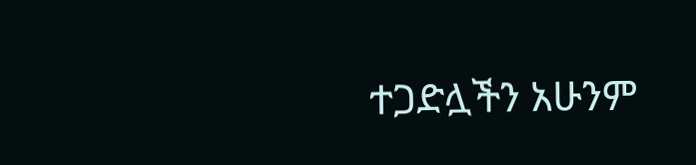ተጋድሏችን አሁንም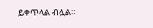ይቀጥላል ብሏል።